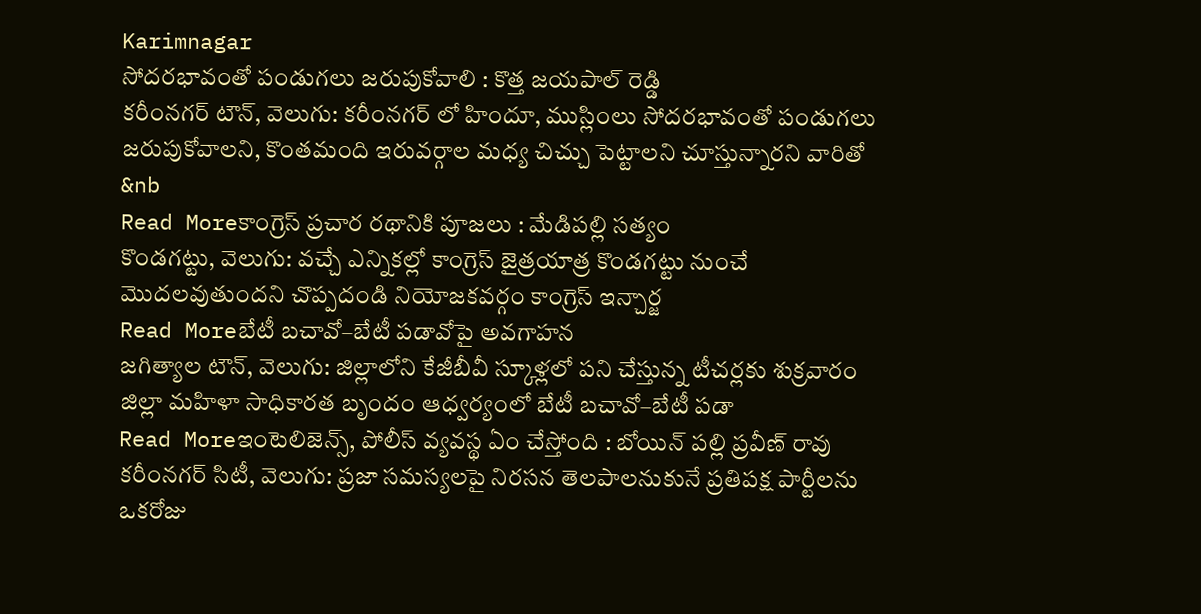Karimnagar
సోదరభావంతో పండుగలు జరుపుకోవాలి : కొత్త జయపాల్ రెడ్డి
కరీంనగర్ టౌన్, వెలుగు: కరీంనగర్ లో హిందూ, ముస్లింలు సోదరభావంతో పండుగలు జరుపుకోవాలని, కొంతమంది ఇరువర్గాల మధ్య చిచ్చు పెట్టాలని చూస్తున్నారని వారితో &nb
Read Moreకాంగ్రెస్ ప్రచార రథానికి పూజలు : మేడిపల్లి సత్యం
కొండగట్టు, వెలుగు: వచ్చే ఎన్నికల్లో కాంగ్రెస్ జైత్రయాత్ర కొండగట్టు నుంచే మొదలవుతుందని చొప్పదండి నియోజకవర్గం కాంగ్రెస్ ఇన్చార్జ
Read Moreబేటీ బచావో–బేటీ పడావోపై అవగాహన
జగిత్యాల టౌన్, వెలుగు: జిల్లాలోని కేజీబీవీ స్కూళ్లలో పని చేస్తున్న టీచర్లకు శుక్రవారం జిల్లా మహిళా సాధికారత బృందం ఆధ్వర్యంలో బేటీ బచావో–బేటీ పడా
Read Moreఇంటెలిజెన్స్, పోలీస్ వ్యవస్థ ఏం చేస్తోంది : బోయిన్ పల్లి ప్రవీణ్ రావు
కరీంనగర్ సిటీ, వెలుగు: ప్రజా సమస్యలపై నిరసన తెలపాలనుకునే ప్రతిపక్ష పార్టీలను ఒకరోజు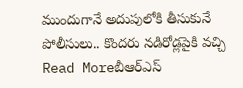ముందుగానే అదుపులోకి తీసుకునే పోలీసులు.. కొందరు నడిరోడ్లపైకి వచ్చి
Read Moreబీఆర్ఎస్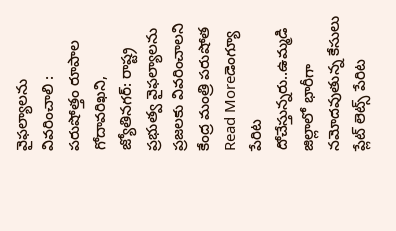వైఫల్యాలను వివరించాలి : పరుషోత్తం రూపాల
గోదావరిఖని, జ్యోతినగర్: రాష్ట్ర ప్రభుత్వ వైఫల్యాలను ప్రజలకు వివరించాలని కేంద్ర మంత్రి పరుషోత
Read Moreడెంగ్యూ పేరిట దోచేస్తున్నరు..ఉమ్మడి జిల్లాలో భారీగా నమోదవుతున్న కేసులు
ప్లేట్ లెట్స్ పేరిట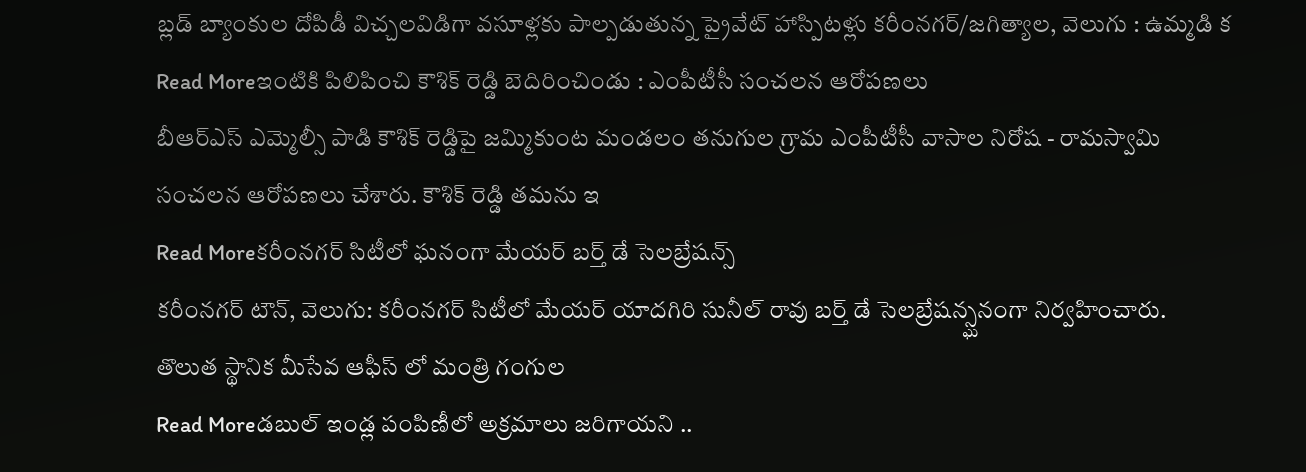బ్లడ్ బ్యాంకుల దోపిడీ విచ్చలవిడిగా వసూళ్లకు పాల్పడుతున్న ప్రైవేట్ హాస్పిటళ్లు కరీంనగర్/జగిత్యాల, వెలుగు : ఉమ్మడి క
Read Moreఇంటికి పిలిపించి కౌశిక్ రెడ్డి బెదిరించిండు : ఎంపీటీసీ సంచలన ఆరోపణలు
బీఆర్ఎస్ ఎమ్మెల్సీ పాడి కౌశిక్ రెడ్డిపై జమ్మికుంట మండలం తనుగుల గ్రామ ఎంపీటీసీ వాసాల నిరోష - రామస్వామి సంచలన ఆరోపణలు చేశారు. కౌశిక్ రెడ్డి తమను ఇ
Read Moreకరీంనగర్ సిటీలో ఘనంగా మేయర్ బర్త్ డే సెలబ్రేషన్స్
కరీంనగర్ టౌన్, వెలుగు: కరీంనగర్ సిటీలో మేయర్ యాదగిరి సునీల్ రావు బర్త్ డే సెలబ్రేషన్స్ఘనంగా నిర్వహించారు. తొలుత స్థానిక మీసేవ ఆఫీస్ లో మంత్రి గంగుల
Read Moreడబుల్ ఇండ్ల పంపిణీలో అక్రమాలు జరిగాయని ..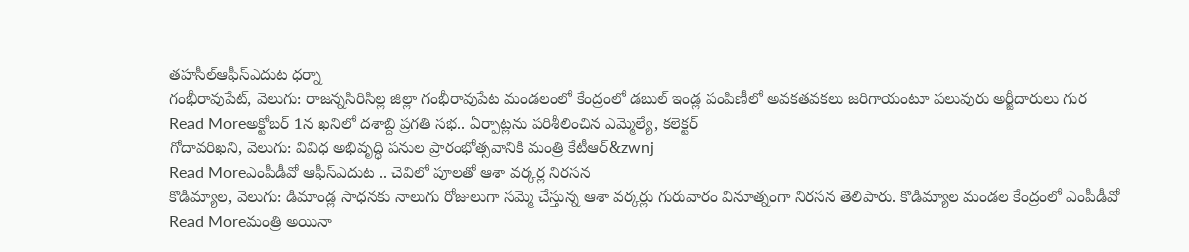తహసీల్ఆఫీస్ఎదుట ధర్నా
గంభీరావుపేట్, వెలుగు: రాజన్నసిరిసిల్ల జిల్లా గంభీరావుపేట మండలంలో కేంద్రంలో డబుల్ ఇండ్ల పంపిణీలో అవకతవకలు జరిగాయంటూ పలువురు అర్జీదారులు గుర
Read Moreఅక్టోబర్ 1న ఖనిలో దశాబ్ది ప్రగతి సభ.. ఏర్పాట్లను పరిశీలించిన ఎమ్మెల్యే, కలెక్టర్
గోదావరిఖని, వెలుగు: వివిధ అభివృద్ధి పనుల ప్రారంభోత్సవానికి మంత్రి కేటీఆర్&zwnj
Read Moreఎంపీడీవో ఆఫీస్ఎదుట .. చెవిలో పూలతో ఆశా వర్కర్ల నిరసన
కొడిమ్యాల, వెలుగు: డిమాండ్ల సాధనకు నాలుగు రోజులుగా సమ్మె చేస్తున్న ఆశా వర్కర్లు గురువారం వినూత్నంగా నిరసన తెలిపారు. కొడిమ్యాల మండల కేంద్రంలో ఎంపీడీవో
Read Moreమంత్రి అయినా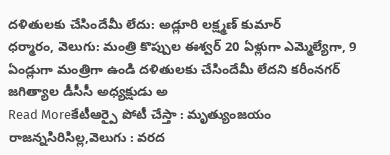దళితులకు చేసిందేమీ లేదు: అడ్లూరి లక్ష్మణ్ కుమార్
ధర్మారం, వెలుగు: మంత్రి కొప్పుల ఈశ్వర్ 20 ఏళ్లుగా ఎమ్మెల్యేగా, 9 ఏండ్లుగా మంత్రిగా ఉండి దళితులకు చేసిందేమీ లేదని కరీంనగర్ జగిత్యాల డీసీసీ అధ్యక్షుడు అ
Read Moreకేటీఆర్పై పోటీ చేస్తా : మృత్యుంజయం
రాజన్నసిరిసిల్ల,వెలుగు : వరద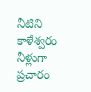నీటిని కాళేశ్వరం నీళ్లుగా ప్రచారం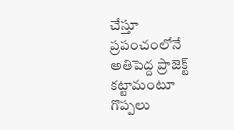చేస్తూ ప్రపంచంలోనే అతిపెద్ద ప్రాజెక్ట్ కట్టామంటూ గొప్పలు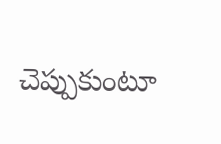చెప్పుకుంటూ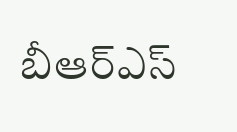బీఆర్ఎస్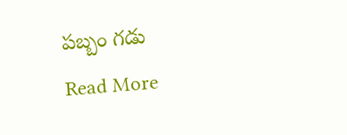పబ్బం గడు
Read More